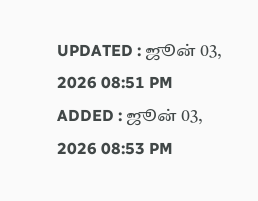UPDATED : ஜூன் 03, 2026 08:51 PM
ADDED : ஜூன் 03, 2026 08:53 PM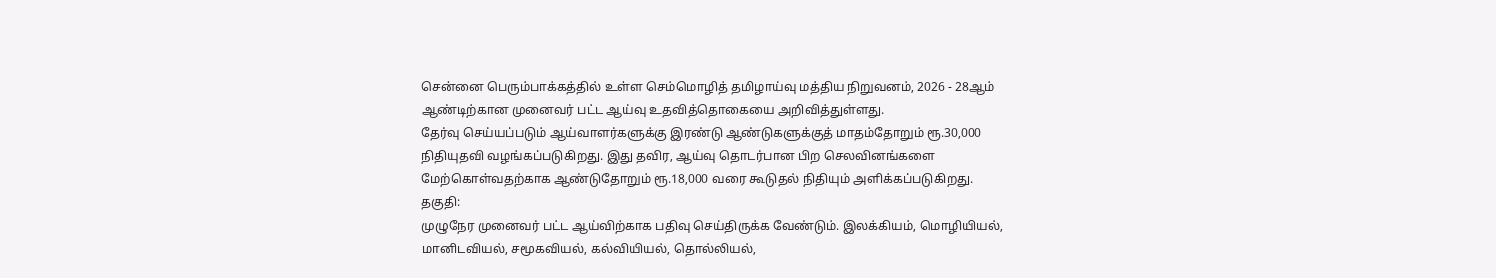சென்னை பெரும்பாக்கத்தில் உள்ள செம்மொழித் தமிழாய்வு மத்திய நிறுவனம், 2026 - 28ஆம் ஆண்டிற்கான முனைவர் பட்ட ஆய்வு உதவித்தொகையை அறிவித்துள்ளது.
தேர்வு செய்யப்படும் ஆய்வாளர்களுக்கு இரண்டு ஆண்டுகளுக்குத் மாதம்தோறும் ரூ.30,000 நிதியுதவி வழங்கப்படுகிறது. இது தவிர, ஆய்வு தொடர்பான பிற செலவினங்களை மேற்கொள்வதற்காக ஆண்டுதோறும் ரூ.18,000 வரை கூடுதல் நிதியும் அளிக்கப்படுகிறது.
தகுதி:
முழுநேர முனைவர் பட்ட ஆய்விற்காக பதிவு செய்திருக்க வேண்டும். இலக்கியம், மொழியியல், மானிடவியல், சமூகவியல், கல்வியியல், தொல்லியல்,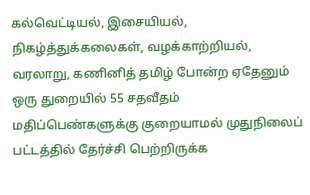கல்வெட்டியல், இசையியல், நிகழ்த்துக்கலைகள், வழக்காற்றியல், வரலாறு, கணினித் தமிழ் போன்ற ஏதேனும் ஒரு துறையில் 55 சதவீதம் மதிப்பெண்களுக்கு குறையாமல் முதுநிலைப் பட்டத்தில் தேர்ச்சி பெற்றிருக்க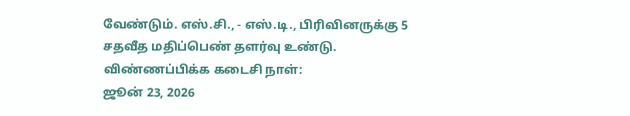வேண்டும். எஸ்.சி., - எஸ்.டி., பிரிவினருக்கு 5 சதவீத மதிப்பெண் தளர்வு உண்டு.
விண்ணப்பிக்க கடைசி நாள்:
ஜூன் 23, 2026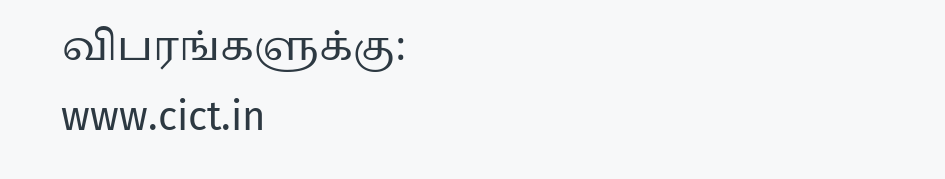விபரங்களுக்கு:
www.cict.in